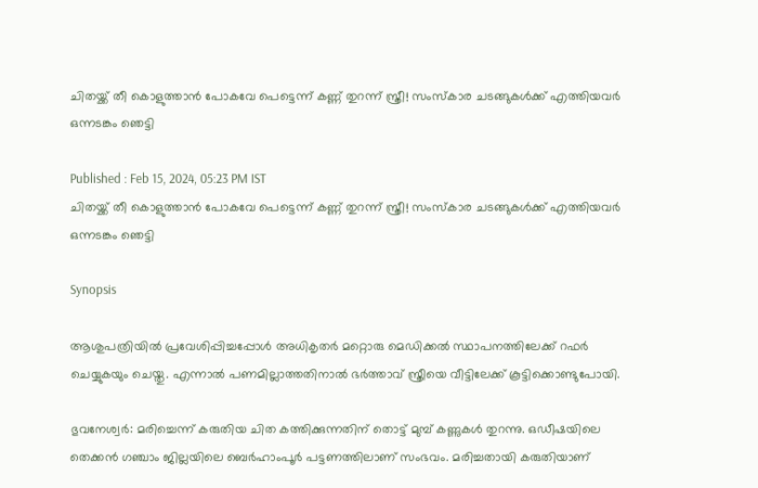ചിതയ്ക്ക് തീ കൊളുത്താൻ പോകവേ പെട്ടെന്ന് കണ്ണ് തുറന്ന് സ്ത്രീ! സംസ്കാര ചടങ്ങുകൾക്ക് എത്തിയവർ ഒന്നടങ്കം ഞെട്ടി

Published : Feb 15, 2024, 05:23 PM IST
ചിതയ്ക്ക് തീ കൊളുത്താൻ പോകവേ പെട്ടെന്ന് കണ്ണ് തുറന്ന് സ്ത്രീ! സംസ്കാര ചടങ്ങുകൾക്ക് എത്തിയവർ ഒന്നടങ്കം ഞെട്ടി

Synopsis

ആശുപത്രിയിൽ പ്രവേശിപ്പിച്ചപ്പോൾ അധികൃതർ മറ്റൊരു മെഡിക്കൽ സ്ഥാപനത്തിലേക്ക് റഫർ ചെയ്യുകയും ചെയ്തു. എന്നാൽ പണമില്ലാത്തതിനാൽ ഭർത്താവ് സ്ത്രീയെ വീട്ടിലേക്ക് കൂട്ടിക്കൊണ്ടുപോയി.

ഭുവനേശ്വര്‍: മരിച്ചെന്ന് കരുതിയ ചിത കത്തിക്കുന്നതിന് തൊട്ട് മുമ്പ് കണ്ണുകള്‍ തുറന്നു. ഒഡീഷയിലെ തെക്കൻ ഗഞ്ചാം ജില്ലയിലെ ബെർഹാംപൂർ പട്ടണത്തിലാണ് സംഭവം. മരിച്ചതായി കരുതിയാണ്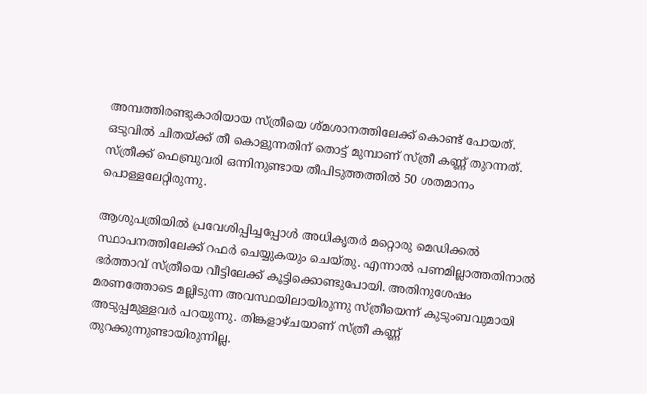അമ്പത്തിരണ്ടുകാരിയായ സ്ത്രീയെ ശ്മശാനത്തിലേക്ക് കൊണ്ട് പോയത്. ഒടുവിൽ ചിതയ്ക്ക് തീ കൊളുന്നതിന് തൊട്ട് മുമ്പാണ് സ്ത്രീ കണ്ണ് തുറന്നത്. സ്ത്രീക്ക് ഫെബ്രുവരി ഒന്നിനുണ്ടായ തീപിടുത്തത്തിൽ 50 ശതമാനം പൊള്ളലേറ്റിരുന്നു.

ആശുപത്രിയിൽ പ്രവേശിപ്പിച്ചപ്പോൾ അധികൃതർ മറ്റൊരു മെഡിക്കൽ സ്ഥാപനത്തിലേക്ക് റഫർ ചെയ്യുകയും ചെയ്തു. എന്നാൽ പണമില്ലാത്തതിനാൽ ഭർത്താവ് സ്ത്രീയെ വീട്ടിലേക്ക് കൂട്ടിക്കൊണ്ടുപോയി. അതിനുശേഷം മരണത്തോടെ മല്ലിടുന്ന അവസ്ഥയിലായിരുന്നു സ്ത്രീയെന്ന് കുടുംബവുമായി അടുപ്പമുള്ളവര്‍ പറയുന്നു. തിങ്കളാഴ്ചയാണ് സ്ത്രീ കണ്ണ് തുറക്കുന്നുണ്ടായിരുന്നില്ല.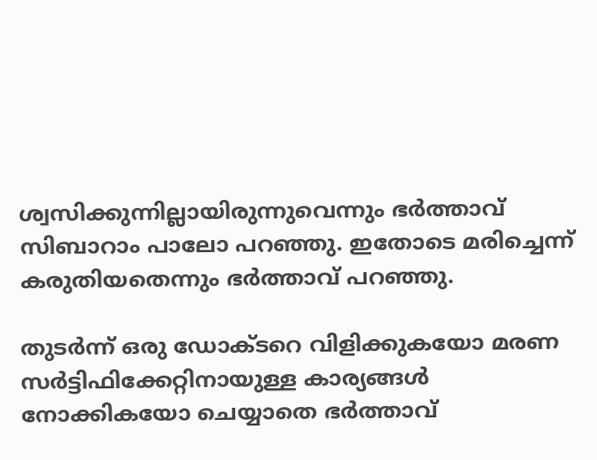ശ്വസിക്കുന്നില്ലായിരുന്നുവെന്നും ഭര്‍ത്താവ് സിബാറാം പാലോ പറഞ്ഞു. ഇതോടെ മരിച്ചെന്ന് കരുതിയതെന്നും ഭര്‍ത്താവ് പറഞ്ഞു.

തുടര്‍ന്ന് ഒരു ഡോക്ടറെ വിളിക്കുകയോ മരണ സര്‍ട്ടിഫിക്കേറ്റിനായുള്ള കാര്യങ്ങള്‍ നോക്കികയോ ചെയ്യാതെ ഭര്‍ത്താവ്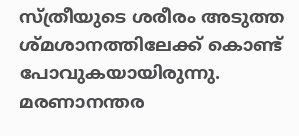സ്ത്രീയുടെ ശരീരം അടുത്ത ശ്മശാനത്തിലേക്ക് കൊണ്ട് പോവുകയായിരുന്നു. മരണാനന്തര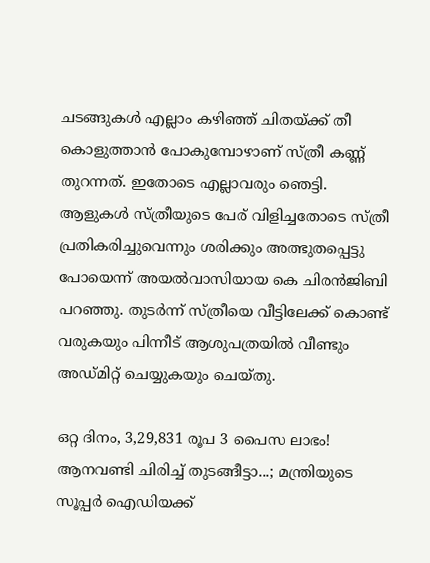ചടങ്ങുകള്‍ എല്ലാം കഴിഞ്ഞ് ചിതയ്ക്ക് തീ കൊളുത്താൻ പോകുമ്പോഴാണ് സ്ത്രീ കണ്ണ് തുറന്നത്. ഇതോടെ എല്ലാവരും ഞെട്ടി. ആളുകള്‍ സ്ത്രീയുടെ പേര് വിളിച്ചതോടെ സ്ത്രീ പ്രതികരിച്ചുവെന്നും ശരിക്കും അത്ഭുതപ്പെട്ടു പോയെന്ന് അയല്‍വാസിയായ കെ ചിരൻജിബി പറഞ്ഞു. തുടര്‍ന്ന് സ്ത്രീയെ വീട്ടിലേക്ക് കൊണ്ട് വരുകയും പിന്നീട് ആശുപത്രയില്‍ വീണ്ടും അഡ്മിറ്റ് ചെയ്യുകയും ചെയ്തു.

ഒറ്റ ദിനം, 3,29,831 രൂപ 3 പൈസ ലാഭം! ആനവണ്ടി ചിരിച്ച് തുടങ്ങീട്ടാ...; മന്ത്രിയുടെ സൂപ്പർ ഐഡിയക്ക്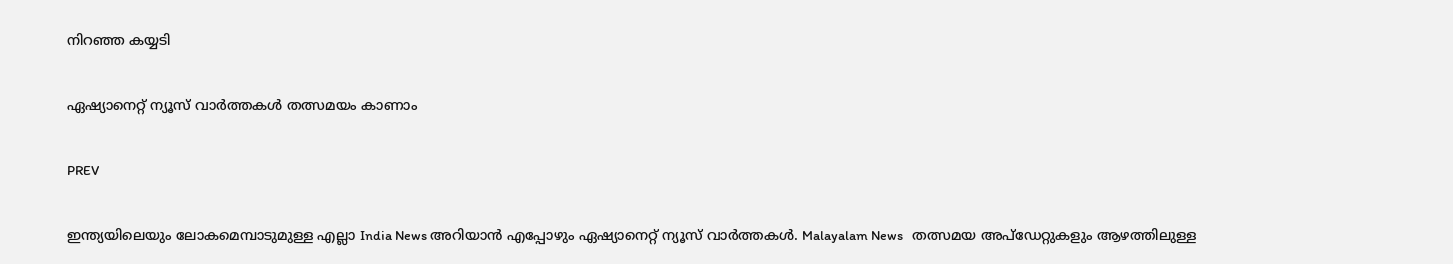നിറഞ്ഞ കയ്യടി

ഏഷ്യാനെറ്റ് ന്യൂസ് വാർത്തകൾ തത്സമയം കാണാം

PREV

ഇന്ത്യയിലെയും ലോകമെമ്പാടുമുള്ള എല്ലാ India News അറിയാൻ എപ്പോഴും ഏഷ്യാനെറ്റ് ന്യൂസ് വാർത്തകൾ. Malayalam News   തത്സമയ അപ്‌ഡേറ്റുകളും ആഴത്തിലുള്ള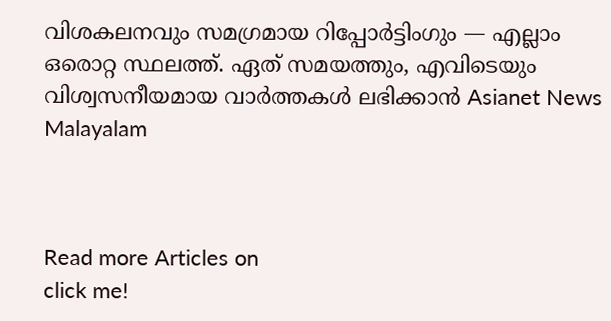വിശകലനവും സമഗ്രമായ റിപ്പോർട്ടിംഗും — എല്ലാം ഒരൊറ്റ സ്ഥലത്ത്. ഏത് സമയത്തും, എവിടെയും വിശ്വസനീയമായ വാർത്തകൾ ലഭിക്കാൻ Asianet News Malayalam



Read more Articles on
click me!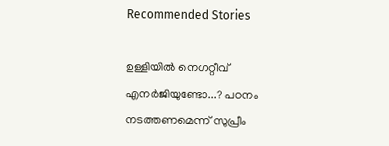Recommended Stories

ഉള്ളിയിൽ നെഗറ്റീവ് എനർജിയുണ്ടോ...? പഠനം നടത്തണമെന്ന് സുപ്രീം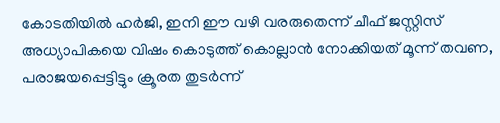കോടതിയിൽ ഹർജി, ഇനി ഈ വഴി വരരുതെന്ന് ചീഫ് ജസ്റ്റിസ്
അധ്യാപികയെ വിഷം കൊടുത്ത് കൊല്ലാൻ നോക്കിയത് മൂന്ന് തവണ, പരാജയപ്പെട്ടിട്ടും ക്രൂരത തുടർന്ന്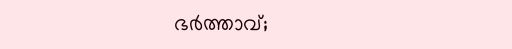ഭർത്താവ്;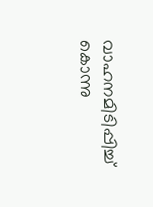വാഹനമിടിപ്പിച്ച് കൊന്നു